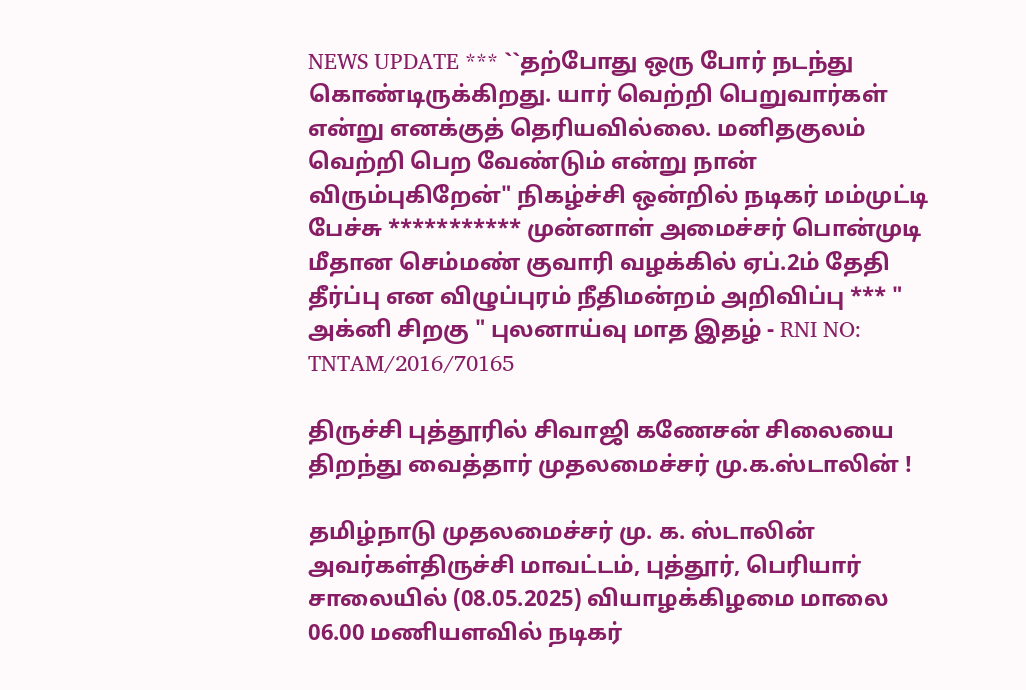NEWS UPDATE *** ``தற்போது ஒரு போர் நடந்து கொண்டிருக்கிறது. யார் வெற்றி பெறுவார்கள் என்று எனக்குத் தெரியவில்லை. மனிதகுலம் வெற்றி பெற வேண்டும் என்று நான் விரும்புகிறேன்" நிகழ்ச்சி ஒன்றில் நடிகர் மம்முட்டி பேச்சு *********** முன்னாள் அமைச்சர் பொன்முடி மீதான செம்மண் குவாரி வழக்கில் ஏப்.2ம் தேதி தீர்ப்பு என விழுப்புரம் நீதிமன்றம் அறிவிப்பு *** " அக்னி சிறகு " புலனாய்வு மாத இதழ் - RNI NO: TNTAM/2016/70165

திருச்சி புத்தூரில் சிவாஜி கணேசன் சிலையை திறந்து வைத்தார் முதலமைச்சர் மு.க.ஸ்டாலின் !

தமிழ்நாடு முதலமைச்சர் மு. க. ஸ்டாலின் அவர்கள்திருச்சி மாவட்டம், புத்தூர், பெரியார் சாலையில் (08.05.2025) வியாழக்கிழமை மாலை 06.00 மணியளவில் நடிகர்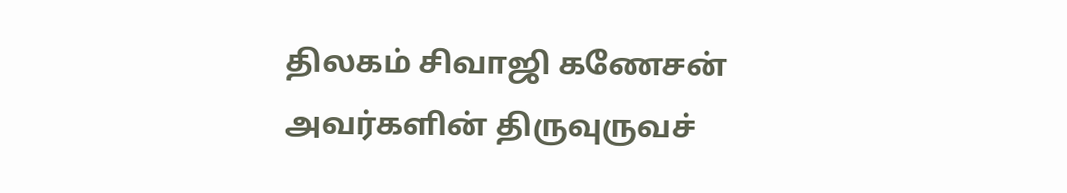திலகம் சிவாஜி கணேசன் அவர்களின் திருவுருவச்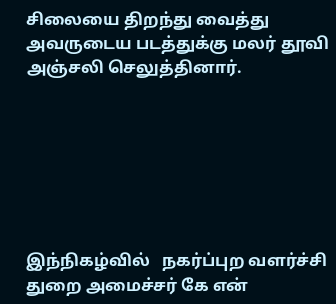சிலையை திறந்து வைத்து அவருடைய படத்துக்கு மலர் தூவி அஞ்சலி செலுத்தினார்.







இந்நிகழ்வில்   நகர்ப்புற வளர்ச்சி துறை அமைச்சர் கே என்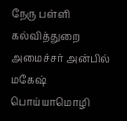நேரு பள்ளி கல்வித்துறை அமைச்சர் அன்பில் மகேஷ் பொய்யாமொழி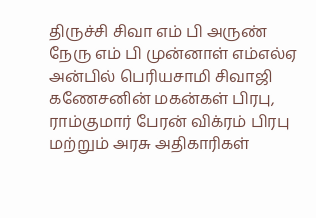திருச்சி சிவா எம் பி அருண் நேரு எம் பி முன்னாள் எம்எல்ஏ அன்பில் பெரியசாமி சிவாஜி கணேசனின் மகன்கள் பிரபு,  ராம்குமார் பேரன் விக்ரம் பிரபு மற்றும் அரசு அதிகாரிகள்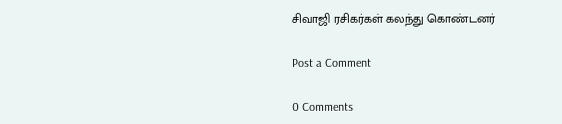சிவாஜி ரசிகர்கள் கலந்து கொண்டனர்

Post a Comment

0 Comments